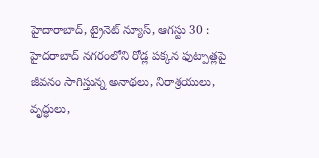హైదారాబాద్, ట్రైనెట్ న్యూస్, ఆగస్టు 30 :
హైదరాబాద్ నగరంలోని రోడ్ల పక్కన ఫుట్పాత్లపై జీవనం సాగిస్తున్న అనాథలు, నిరాశ్రయులు, వృద్ధులు,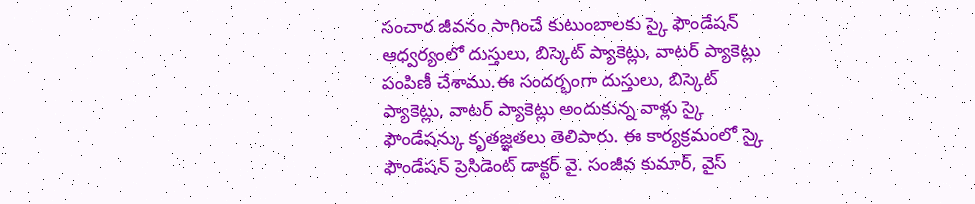సంచార జీవనం సాగించే కుటుంబాలకు స్కై ఫౌండేషన్ ఆధ్వర్యంలో దుస్తులు, బిస్కెట్ ప్యాకెట్లు, వాటర్ ప్యాకెట్లు పంపిణీ చేశాము.ఈ సందర్భంగా దుస్తులు, బిస్కెట్ ప్యాకెట్లు, వాటర్ ప్యాకెట్లు అందుకున్న వాళ్లు స్కై ఫౌండేషన్కు కృతజ్ఞతలు తెలిపారు. ఈ కార్యక్రమంలో స్కై ఫౌండేషన్ ప్రెసిడెంట్ డాక్టర్ వై. సంజీవ కుమార్, వైస్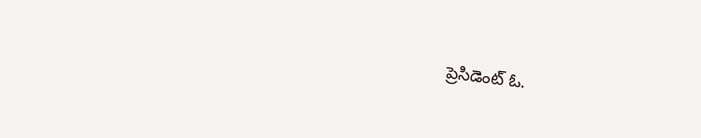ప్రెసిడెంట్ ఓ.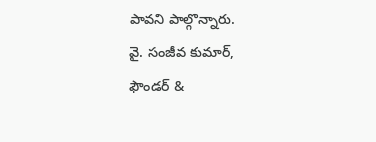పావని పాల్గొన్నారు.
వై. సంజీవ కుమార్,
ఫౌండర్ &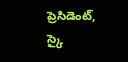ప్రెసిడెంట్,
స్కై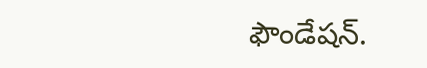ఫౌండేషన్.